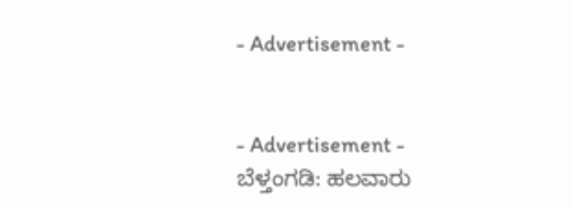- Advertisement -


- Advertisement -
ಬೆಳ್ತಂಗಡಿ: ಹಲವಾರು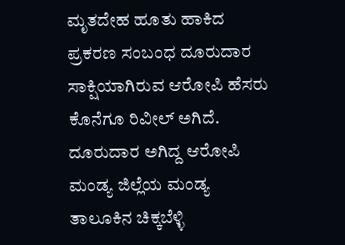ಮೃತದೇಹ ಹೂತು ಹಾಕಿದ ಪ್ರಕರಣ ಸಂಬಂಧ ದೂರುದಾರ ಸಾಕ್ಷಿಯಾಗಿರುವ ಆರೋಪಿ ಹೆಸರು ಕೊನೆಗೂ ರಿವೀಲ್ ಅಗಿದೆ.
ದೂರುದಾರ ಅಗಿದ್ದ ಆರೋಪಿ ಮಂಡ್ಯ ಜಿಲ್ಲೆಯ ಮಂಡ್ಯ ತಾಲೂಕಿನ ಚಿಕ್ಕಬೆಳ್ಳಿ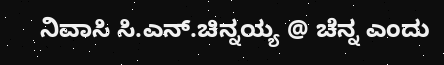ನಿವಾಸಿ ಸಿ.ಎನ್.ಚಿನ್ನಯ್ಯ @ ಚೆನ್ನ ಎಂದು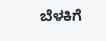ಬೆಳಕಿಗೆ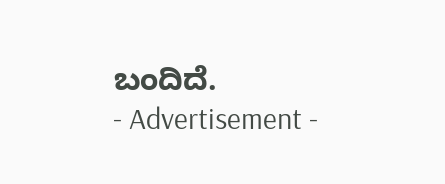ಬಂದಿದೆ.
- Advertisement -